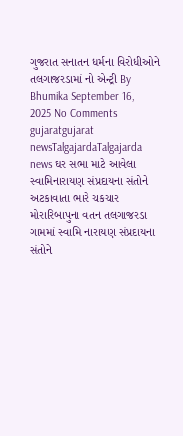ગુજરાત સનાતન ધર્મના વિરોધીઓને તલગાજરડામાં નો એન્ટ્રી By Bhumika September 16, 2025 No Comments gujaratgujarat newsTalgajardaTalgajarda news ઘર સભા માટે આવેલા સ્વામિનારાયણ સંપ્રદાયના સંતોને અટકાવાતા ભારે ચકચાર મોરારિબાપુના વતન તલગાજરડા ગામમાં સ્વામિ નારાયણ સંપ્રદાયના સંતોને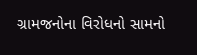ગ્રામજનોના વિરોધનો સામનો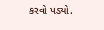કરવો પડ્યો.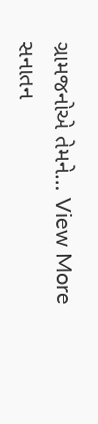ગ્રામજનોએ તેમને… View More સનાતન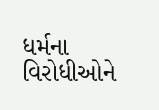ધર્મના વિરોધીઓને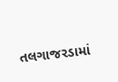તલગાજરડામાં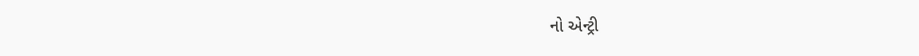નો એન્ટ્રી